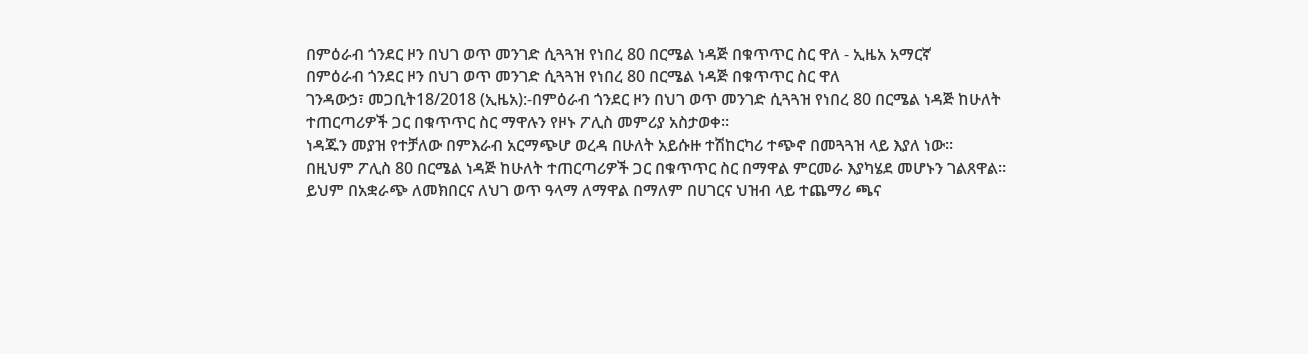በምዕራብ ጎንደር ዞን በህገ ወጥ መንገድ ሲጓጓዝ የነበረ 80 በርሜል ነዳጅ በቁጥጥር ስር ዋለ - ኢዜአ አማርኛ
በምዕራብ ጎንደር ዞን በህገ ወጥ መንገድ ሲጓጓዝ የነበረ 80 በርሜል ነዳጅ በቁጥጥር ስር ዋለ
ገንዳውኃ፣ መጋቢት18/2018 (ኢዜአ):-በምዕራብ ጎንደር ዞን በህገ ወጥ መንገድ ሲጓጓዝ የነበረ 80 በርሜል ነዳጅ ከሁለት ተጠርጣሪዎች ጋር በቁጥጥር ስር ማዋሉን የዞኑ ፖሊስ መምሪያ አስታወቀ፡፡
ነዳጁን መያዝ የተቻለው በምእራብ አርማጭሆ ወረዳ በሁለት አይሱዙ ተሽከርካሪ ተጭኖ በመጓጓዝ ላይ እያለ ነው።
በዚህም ፖሊስ 80 በርሜል ነዳጅ ከሁለት ተጠርጣሪዎች ጋር በቁጥጥር ስር በማዋል ምርመራ እያካሄደ መሆኑን ገልጸዋል።
ይህም በአቋራጭ ለመክበርና ለህገ ወጥ ዓላማ ለማዋል በማለም በሀገርና ህዝብ ላይ ተጨማሪ ጫና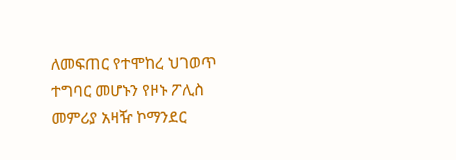ለመፍጠር የተሞከረ ህገወጥ ተግባር መሆኑን የዞኑ ፖሊስ መምሪያ አዛዥ ኮማንደር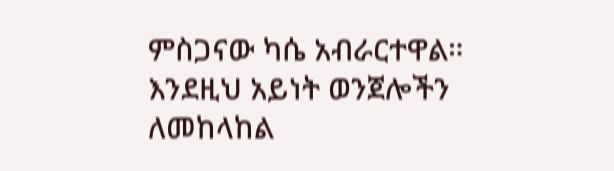ምስጋናው ካሴ አብራርተዋል።
እንደዚህ አይነት ወንጀሎችን ለመከላከል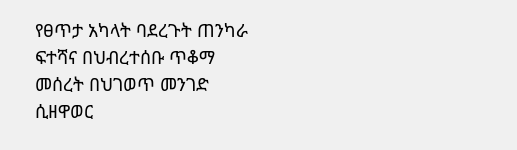የፀጥታ አካላት ባደረጉት ጠንካራ ፍተሻና በህብረተሰቡ ጥቆማ መሰረት በህገወጥ መንገድ ሲዘዋወር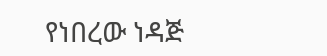የነበረው ነዳጅ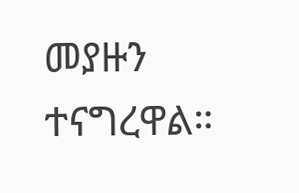መያዙን ተናግረዋል።